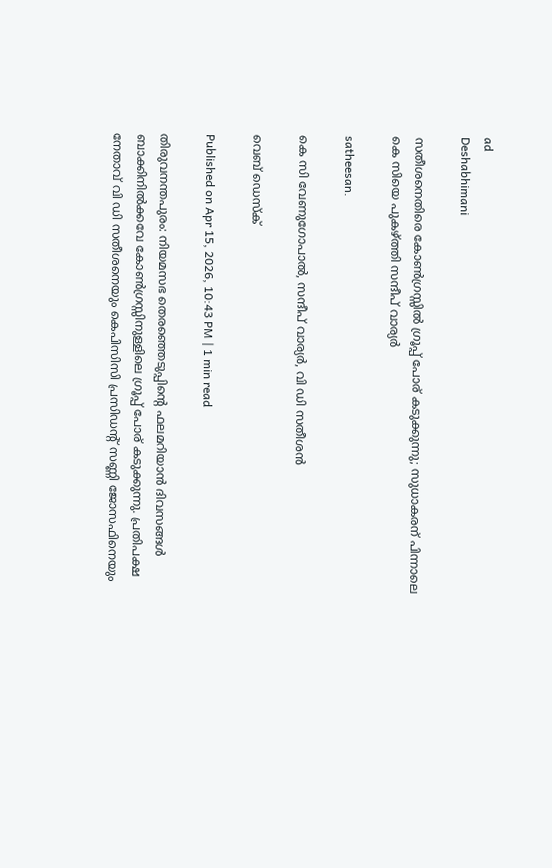ad
Deshabhimani

സതീശനെതിരെ കോൺഗ്രസ്സിൽ ഗ്രൂപ്പ് പോര് കടുക്കുന്നു; സുധാകരന് പിന്നാലെ കെ സിയെ പുകഴ്ത്തി സന്ദീപ് വാര്യർ

satheesan.

കെ സി വേണുഗോപാൽ, സന്ദീപ് വാര്യർ, വി ഡി സതീശൻ

വെബ് ഡെസ്ക്

Published on Apr 15, 2026, 10:43 PM | 1 min read

തിരുവനന്തപുരം: നിയമസഭ തെരഞ്ഞെടുപ്പിന്റെ ഫലമറിയാൻ ദിവസങ്ങൾ ബാക്കിനിൽക്കവേ കോൺഗ്രസ്സിനുള്ളിലെ ഗ്രൂപ്പ് പോര് കടുക്കുന്നു. പ്രതിപക്ഷ നേതാവ് വി ഡി സതീശനെയും കെപിസിസി പ്രസിഡന്റ് സണ്ണി ജോസഫിനെയും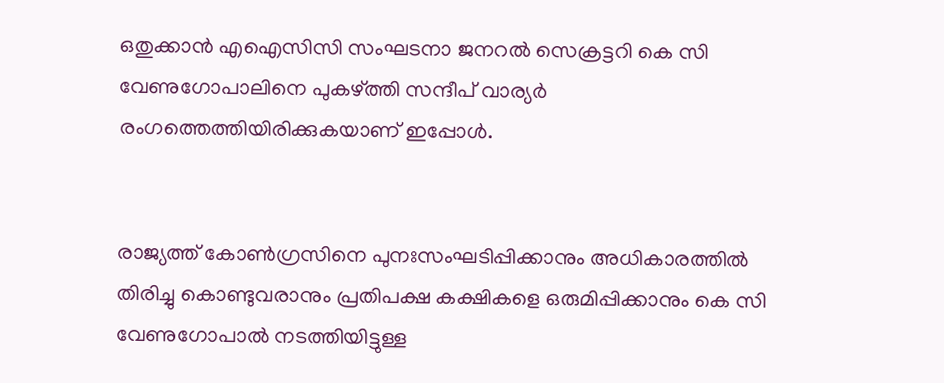ഒതുക്കാൻ എഐസിസി സംഘടനാ ജനറൽ സെക്രട്ടറി കെ സി വേണുഗോപാലിനെ പുകഴ്ത്തി സന്ദീപ് വാര്യർ രംഗത്തെത്തിയിരിക്കുകയാണ് ഇപ്പോൾ.


രാജ്യത്ത് കോൺഗ്രസിനെ പുനഃസംഘടിപ്പിക്കാനും അധികാരത്തിൽ തിരിച്ചു കൊണ്ടുവരാനും പ്രതിപക്ഷ കക്ഷികളെ ഒരുമിപ്പിക്കാനും കെ സി വേണുഗോപാൽ നടത്തിയിട്ടുള്ള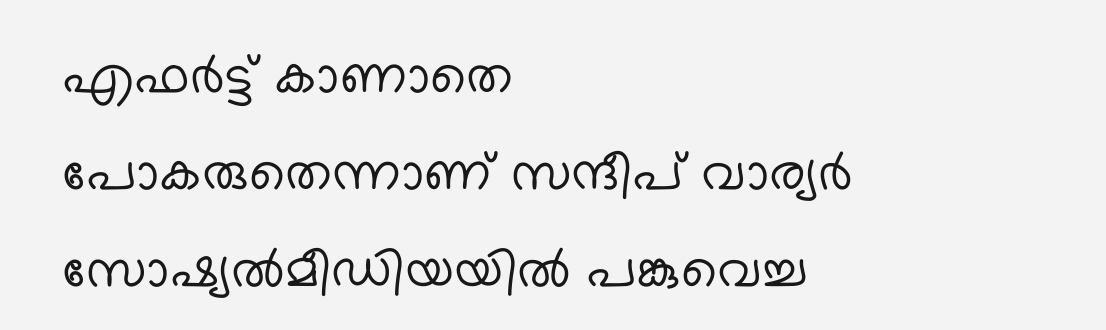എഫർട്ട് കാണാതെ പോകരുതെന്നാണ് സന്ദീപ് വാര്യർ സോഷ്യൽമീഡിയയിൽ പങ്കുവെച്ച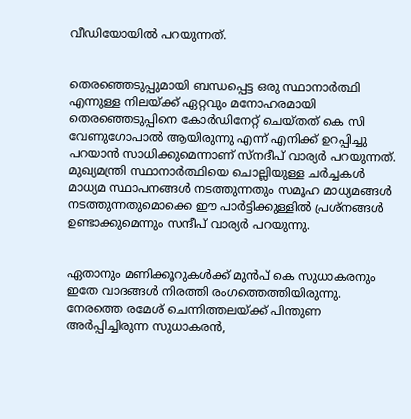വീഡിയോയിൽ പറയുന്നത്.


തെരഞ്ഞെടുപ്പുമായി ബന്ധപ്പെട്ട ഒരു സ്ഥാനാർത്ഥി എന്നുള്ള നിലയ്ക്ക് ഏറ്റവും മനോഹരമായി തെരഞ്ഞെടുപ്പിനെ കോർഡിനേറ്റ് ചെയ്തത് കെ സി വേണുഗോപാൽ ആയിരുന്നു എന്ന് എനിക്ക് ഉറപ്പിച്ചു പറയാൻ സാധിക്കുമെന്നാണ് സ്നദീപ് വാര്യർ പറയുന്നത്. മുഖ്യമന്ത്രി സ്ഥാനാർത്ഥിയെ ചൊല്ലിയുള്ള ചർച്ചകൾ മാധ്യമ സ്ഥാപനങ്ങൾ നടത്തുന്നതും സമൂഹ മാധ്യമങ്ങൾ നടത്തുന്നതുമൊക്കെ ഈ പാർട്ടിക്കുള്ളിൽ പ്രശ്നങ്ങൾ ഉണ്ടാക്കുമെന്നും സന്ദീപ് വാര്യർ പറയുന്നു.


ഏതാനും മണിക്കൂറുകൾക്ക് മുൻപ് കെ സുധാകരനും ഇതേ വാദങ്ങൾ നിരത്തി രംഗത്തെത്തിയിരുന്നു. നേരത്തെ രമേശ് ചെന്നിത്തലയ്ക്ക് പിന്തുണ അർപ്പിച്ചിരുന്ന സുധാകരൻ,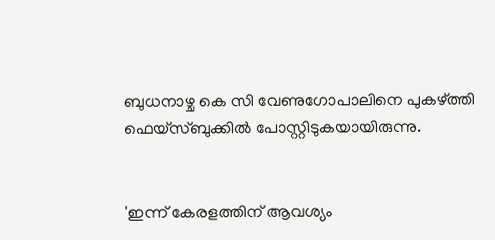ബുധനാഴ്ച കെ സി വേണുഗോപാലിനെ പുകഴ്ത്തി ഫെയ്സ്ബുക്കിൽ പോസ്റ്റിടുകയായിരുന്നു.


'ഇന്ന് കേരളത്തിന് ആവശ്യം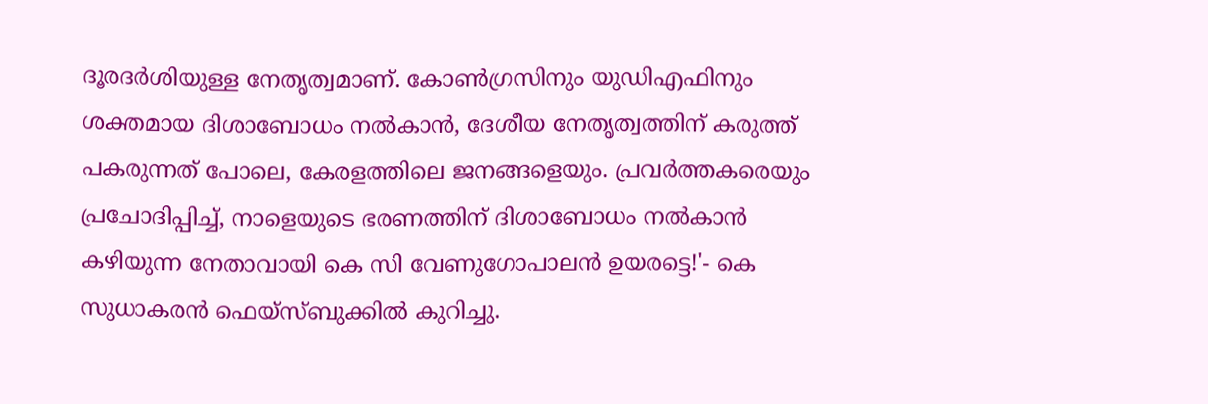ദൂരദർശിയുള്ള നേതൃത്വമാണ്. കോൺഗ്രസിനും യുഡിഎഫിനും ശക്തമായ ദിശാബോധം നൽകാൻ, ദേശീയ നേതൃത്വത്തിന് കരുത്ത് പകരുന്നത് പോലെ, കേരളത്തിലെ ജനങ്ങളെയും. പ്രവർത്തകരെയും പ്രചോദിപ്പിച്ച്, നാളെയുടെ ഭരണത്തിന് ദിശാബോധം നൽകാൻ കഴിയുന്ന നേതാവായി കെ സി വേണുഗോപാലൻ ഉയരട്ടെ!'- കെ സുധാകരൻ ഫെയ്സ്ബുക്കിൽ കുറിച്ചു.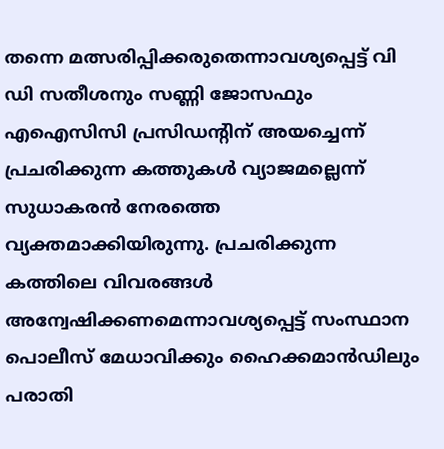തന്നെ മത്സരിപ്പിക്കരുതെന്നാവശ്യപ്പെട്ട് വി ഡി സതീശനും സണ്ണി ജോസഫും എഐസിസി പ്രസിഡന്റിന്‌ അയച്ചെന്ന്‌ പ്രചരിക്കുന്ന കത്തുകൾ വ്യാജമല്ലെന്ന് സുധാകരൻ നേരത്തെ വ്യക്തമാക്കിയിരുന്നു. പ്രചരിക്കുന്ന കത്തിലെ വിവരങ്ങൾ അന്വേഷിക്കണമെന്നാവശ്യപ്പെട്ട് സംസ്ഥാന പൊലീസ് മേധാവിക്കും ഹൈക്കമാൻഡിലും പരാതി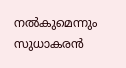നൽകുമെന്നും സുധാകരൻ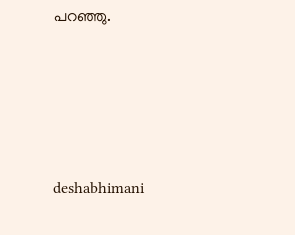പറഞ്ഞു.





deshabhimani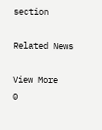section

Related News

View More
0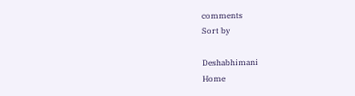comments
Sort by

Deshabhimani
Home